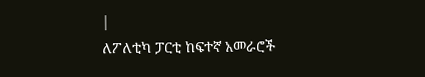|
ለፖለቲካ ፓርቲ ከፍተኛ አመራሮች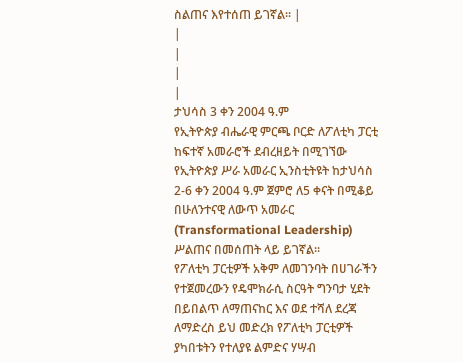ስልጠና እየተሰጠ ይገኛል፡፡ |
|
|
|
|
ታህሳስ 3 ቀን 2004 ዓ.ም
የኢትዮጵያ ብሔራዊ ምርጫ ቦርድ ለፖለቲካ ፓርቲ ከፍተኛ አመራሮች ደብረዘይት በሚገኘው የኢትዮጵያ ሥራ አመራር ኢንስቲትዩት ከታህሳስ 2-6 ቀን 2004 ዓ.ም ጀምሮ ለ5 ቀናት በሚቆይ በሁለንተናዊ ለውጥ አመራር (Transformational Leadership) ሥልጠና በመሰጠት ላይ ይገኛል፡፡
የፖለቲካ ፓርቲዎች አቅም ለመገንባት በሀገራችን የተጀመረውን የዴሞክራሲ ስርዓት ግንባታ ሂደት በይበልጥ ለማጠናከር እና ወደ ተሻለ ደረጃ ለማድረስ ይህ መድረክ የፖለቲካ ፓርቲዎች ያካበቱትን የተለያዩ ልምድና ሃሣብ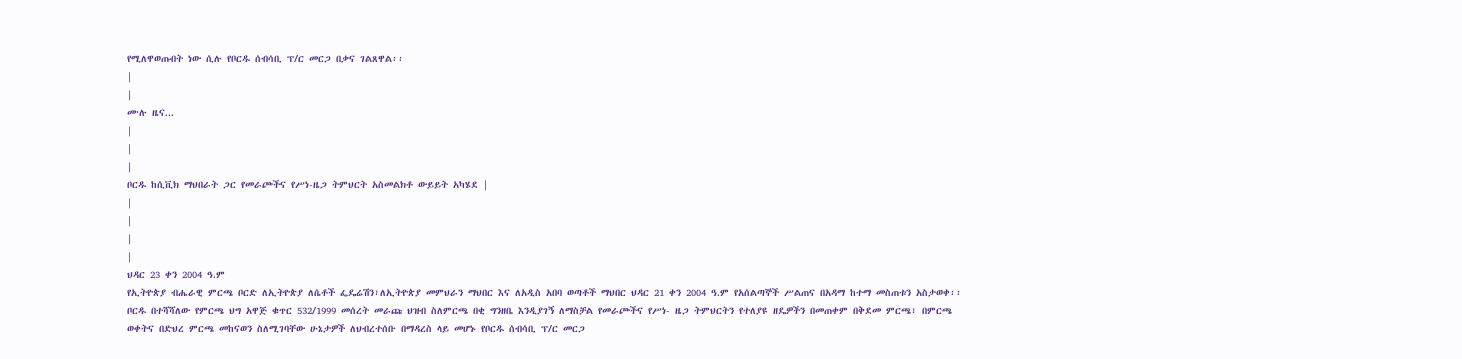የሚለዋወጡበት ነው ሲሉ የቦርዱ ሰብሳቢ ፕ/ር መርጋ በቃና ገልጸዋል፡፡
|
|
ሙሉ ዜና...
|
|
|
ቦርዱ ከሲቪክ ማህበራት ጋር የመራጮችና የሥነ-ዜጋ ትምህርት አስመልክቶ ውይይት አካሄደ |
|
|
|
|
ህዳር 23 ቀን 2004 ዓ.ም
የኢትዮጵያ ብሔራዊ ምርጫ ቦርድ ለኢትዮጵያ ለሴቶች ፌዴሬሽን፣ለኢትዮጵያ መምህራን ማህበር እና ለአዲስ አበባ ወጣቶች ማህበር ህዳር 21 ቀን 2004 ዓ.ም የአሰልጣኞች ሥልጠና በአዳማ ከተማ መስጠቱን አስታወቀ፡፡
ቦርዱ በተሻሻለው የምርጫ ህግ አዋጅ ቁጥር 532/1999 መሰረት መራጩ ህዝብ ስለምርጫ በቂ ግንዘቤ እንዲያገኝ ለማስቻል የመራጮችና የሥነ- ዜጋ ትምህርትን የተለያዩ ዘዴዎችን በመጠቀም በቅደመ ምርጫ፣ በምርጫ ወቀትና በድህረ ምርጫ መከናወን ስለሚገባቸው ሁኔታዎች ለህብረተሰቡ በማዳረስ ላይ መሆኑ የቦርዱ ሰብሳቢ ፕ/ር መርጋ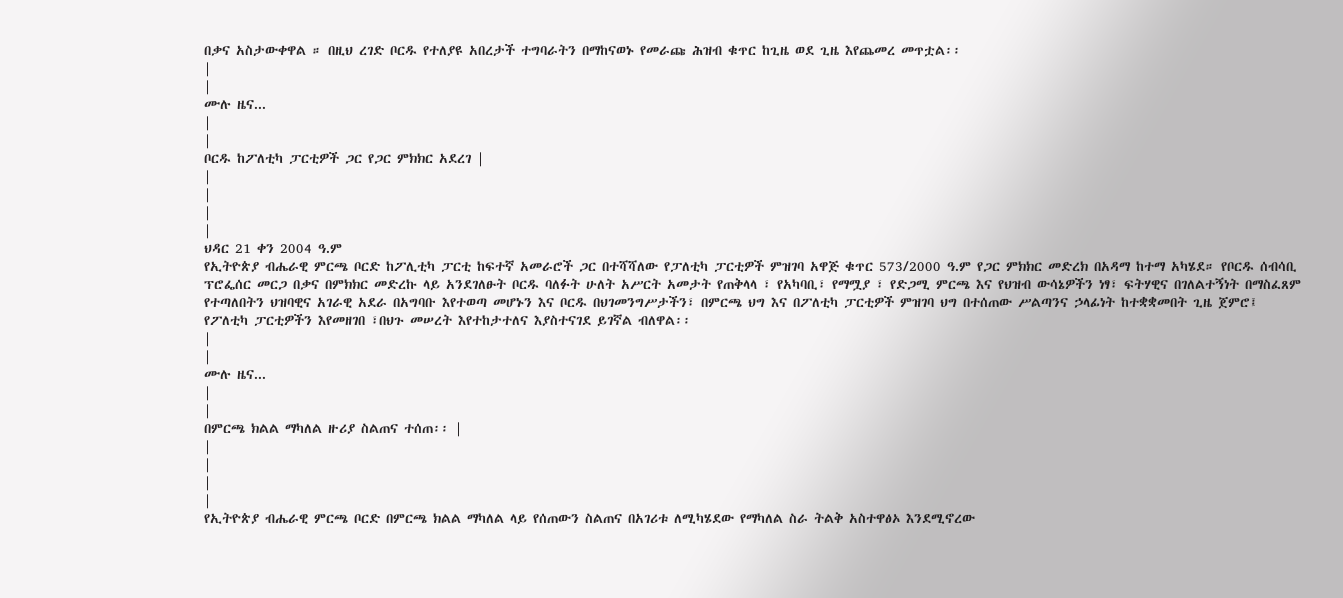በቃና አስታውቀዋል ። በዚህ ረገድ ቦርዱ የተለያዩ አበረታች ተግባራትን በማከናወኑ የመራጩ ሕዝብ ቁጥር ከጊዜ ወደ ጊዜ እየጨመረ መጥቷል፡፡
|
|
ሙሉ ዜና...
|
|
ቦርዱ ከፖለቲካ ፓርቲዎች ጋር የጋር ምክክር አደረገ |
|
|
|
|
ህዳር 21 ቀን 2004 ዓ.ም
የኢትዮጵያ ብሔራዊ ምርጫ ቦርድ ከፖሊቲካ ፓርቲ ከፍተኛ አመራሮች ጋር በተሻሻለው የፓለቲካ ፓርቲዎች ምዝገባ አዋጅ ቁጥር 573/2000 ዓ.ም የጋር ምክክር መድረክ በአዳማ ከተማ አካሄደ። የቦርዱ ሰብሳቢ ፕሮፌሰር መርጋ በቃና በምክክር መድረኩ ላይ አንደገለፁት ቦርዱ ባለፉት ሁለት አሥርት አመታት የጠቅላላ ፣ የአካባቢ፣ የማሟያ ፣ የድጋሚ ምርጫ እና የህዝብ ውሳኔዎችን ነፃ፣ ፍትሃዊና በገለልተኝነት በማስፈጸም የተጣለበትን ህዝባዊና አገራዊ አደራ በአግባቡ እየተወጣ መሆኑን እና ቦርዱ በህገመንግሥታችን፣ በምርጫ ህግ እና በፖለቲካ ፓርቲዎች ምዝገባ ህግ በተሰጠው ሥልጣንና ኃላፊነት ከተቋቋመበት ጊዜ ጀምሮ፤ የፖለቲካ ፓርቲዎችን እየመዘገበ ፣በህጉ መሠረት እየተከታተለና እያስተናገደ ይገኛል ብለዋል፡፡
|
|
ሙሉ ዜና...
|
|
በምርጫ ክልል ማካለል ዙሪያ ስልጠና ተሰጠ፡፡ |
|
|
|
|
የኢትዮጵያ ብሔራዊ ምርጫ ቦርድ በምርጫ ክልል ማካለል ላይ የሰጠውን ስልጠና በአገሪቱ ለሚካሄደው የማካለል ስራ ትልቅ አስተዋፅኦ እንደሚኖረው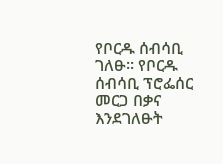የቦርዱ ሰብሳቢ ገለፁ፡፡ የቦርዱ ሰብሳቢ ፕሮፌሰር መርጋ በቃና እንደገለፁት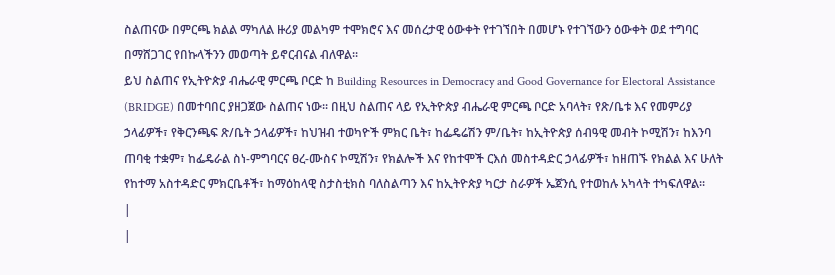ስልጠናው በምርጫ ክልል ማካለል ዙሪያ መልካም ተሞክሮና እና መሰረታዊ ዕውቀት የተገኘበት በመሆኑ የተገኘውን ዕውቀት ወደ ተግባር በማሸጋገር የበኩላችንን መወጣት ይኖርብናል ብለዋል፡፡
ይህ ስልጠና የኢትዮጵያ ብሔራዊ ምርጫ ቦርድ ከ Building Resources in Democracy and Good Governance for Electoral Assistance (BRIDGE) በመተባበር ያዘጋጀው ስልጠና ነው፡፡ በዚህ ስልጠና ላይ የኢትዮጵያ ብሔራዊ ምርጫ ቦርድ አባላት፣ የጽ/ቤቱ እና የመምሪያ ኃላፊዎች፣ የቅርንጫፍ ጽ/ቤት ኃላፊዎች፣ ከህዝብ ተወካዮች ምክር ቤት፣ ከፌዴሬሽን ም/ቤት፣ ከኢትዮጵያ ሰብዓዊ መብት ኮሚሽን፣ ከእንባ ጠባቂ ተቋም፣ ከፌዴራል ስነ-ምግባርና ፀረ-ሙስና ኮሚሽን፣ የክልሎች እና የከተሞች ርእሰ መስተዳድር ኃላፊዎች፣ ከዘጠኙ የክልል እና ሁለት የከተማ አስተዳድር ምክርቤቶች፣ ከማዕከላዊ ስታስቲክስ ባለስልጣን እና ከኢትዮጵያ ካርታ ስራዎች ኤጀንሲ የተወከሉ አካላት ተካፍለዋል፡፡
|
|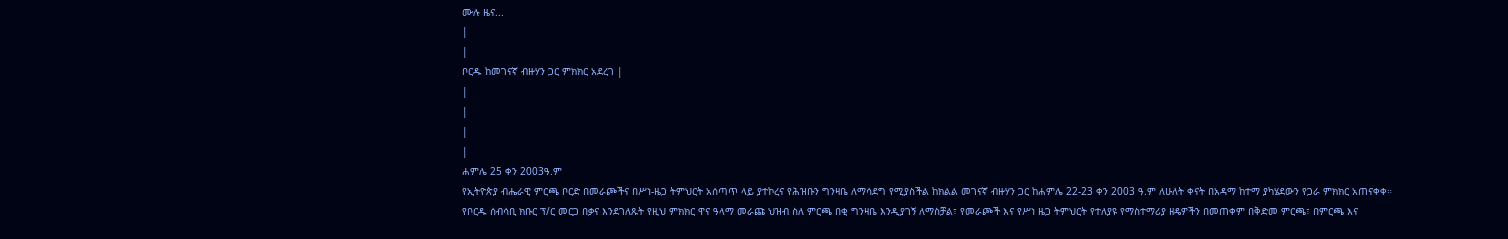ሙሉ ዜና...
|
|
ቦርዱ ከመገናኛ ብዙሃን ጋር ምክክር አደረገ |
|
|
|
|
ሐምሌ 25 ቀን 2003ዓ.ም
የኢትዮጵያ ብሔራዊ ምርጫ ቦርድ በመራጮችና በሥነ-ዜጋ ትምህርት አሰጣጥ ላይ ያተኮረና የሕዝቡን ግንዛቤ ለማሳደግ የሚያስችል ከክልል መገናኛ ብዙሃን ጋር ከሐምሌ 22-23 ቀን 2003 ዓ.ም ለሁለት ቀናት በአዳማ ከተማ ያካሄደውን የጋራ ምክክር አጠናቀቀ።
የቦርዱ ሰብሳቢ ክቡር ፕ/ር መርጋ በቃና እንደገለጹት የዚህ ምክክር ዋና ዓላማ መራጩ ህዝብ ስለ ምርጫ በቂ ግንዛቤ እንዲያገኝ ለማስቻል፣ የመራጮች እና የሥነ ዜጋ ትምህርት የተለያዩ የማስተማሪያ ዘዴዎችን በመጠቀም በቅድመ ምርጫ፣ በምርጫ እና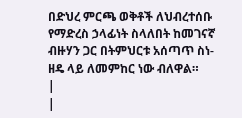በድህረ ምርጫ ወቅቶች ለህብረተሰቡ የማድረስ ኃላፊነት ስላለበት ከመገናኛ ብዙሃን ጋር በትምህርቱ አሰጣጥ ስነ-ዘዴ ላይ ለመምከር ነው ብለዋል።
|
|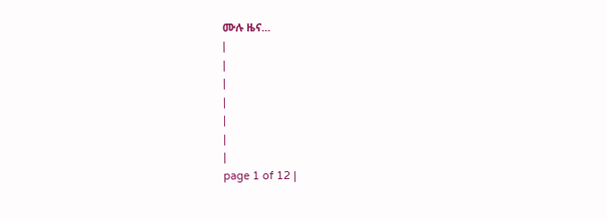ሙሉ ዜና...
|
|
|
|
|
|
|
page 1 of 12 |